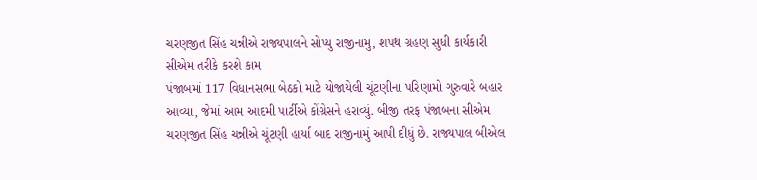ચરણજીત સિંહ ચન્નીએ રાજ્યપાલને સોપ્યુ રાજીનામુ, શપથ ગ્રહણ સુધી કાર્યકારી સીએમ તરીકે કરશે કામ
પંજાબમાં 117 વિધાનસભા બેઠકો માટે યોજાયેલી ચૂંટણીના પરિણામો ગુરુવારે બહાર આવ્યા, જેમાં આમ આદમી પાર્ટીએ કોંગ્રેસને હરાવ્યું. બીજી તરફ પંજાબના સીએમ ચરણજીત સિંહ ચન્નીએ ચૂંટણી હાર્યા બાદ રાજીનામું આપી દીધું છે. રાજ્યપાલ બીએલ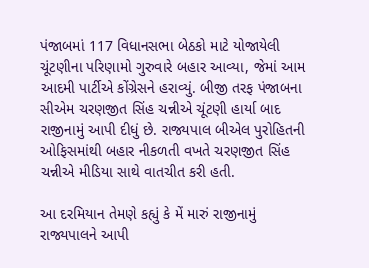પંજાબમાં 117 વિધાનસભા બેઠકો માટે યોજાયેલી ચૂંટણીના પરિણામો ગુરુવારે બહાર આવ્યા, જેમાં આમ આદમી પાર્ટીએ કોંગ્રેસને હરાવ્યું. બીજી તરફ પંજાબના સીએમ ચરણજીત સિંહ ચન્નીએ ચૂંટણી હાર્યા બાદ રાજીનામું આપી દીધું છે. રાજ્યપાલ બીએલ પુરોહિતની ઓફિસમાંથી બહાર નીકળતી વખતે ચરણજીત સિંહ ચન્નીએ મીડિયા સાથે વાતચીત કરી હતી.

આ દરમિયાન તેમણે કહ્યું કે મેં મારું રાજીનામું રાજ્યપાલને આપી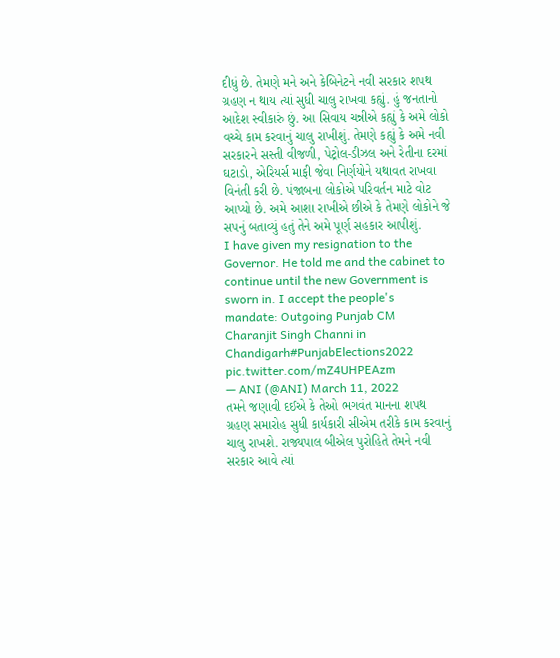દીધું છે. તેમણે મને અને કેબિનેટને નવી સરકાર શપથ ગ્રહણ ન થાય ત્યાં સુધી ચાલુ રાખવા કહ્યું. હું જનતાનો આદેશ સ્વીકારું છું. આ સિવાય ચન્નીએ કહ્યું કે અમે લોકો વચ્ચે કામ કરવાનું ચાલુ રાખીશું. તેમણે કહ્યું કે અમે નવી સરકારને સસ્તી વીજળી, પેટ્રોલ-ડીઝલ અને રેતીના દરમાં ઘટાડો, એરિયર્સ માફી જેવા નિર્ણયોને યથાવત રાખવા વિનંતી કરી છે. પંજાબના લોકોએ પરિવર્તન માટે વોટ આપ્યો છે. અમે આશા રાખીએ છીએ કે તેમણે લોકોને જે સપનું બતાવ્યું હતું તેને અમે પૂર્ણ સહકાર આપીશું.
I have given my resignation to the Governor. He told me and the cabinet to continue until the new Government is sworn in. I accept the people's mandate: Outgoing Punjab CM Charanjit Singh Channi in Chandigarh#PunjabElections2022 pic.twitter.com/mZ4UHPEAzm
— ANI (@ANI) March 11, 2022
તમને જણાવી દઈએ કે તેઓ ભગવંત માનના શપથ ગ્રહણ સમારોહ સુધી કાર્યકારી સીએમ તરીકે કામ કરવાનું ચાલુ રાખશે. રાજ્યપાલ બીએલ પુરોહિતે તેમને નવી સરકાર આવે ત્યાં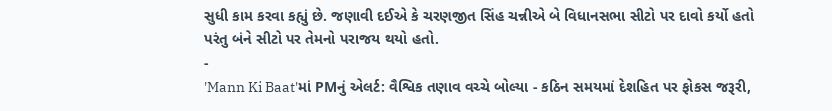સુધી કામ કરવા કહ્યું છે. જણાવી દઈએ કે ચરણજીત સિંહ ચન્નીએ બે વિધાનસભા સીટો પર દાવો કર્યો હતો પરંતુ બંને સીટો પર તેમનો પરાજય થયો હતો.
-
'Mann Ki Baat'માં PMનું એલર્ટ: વૈશ્વિક તણાવ વચ્ચે બોલ્યા - કઠિન સમયમાં દેશહિત પર ફોકસ જરૂરી,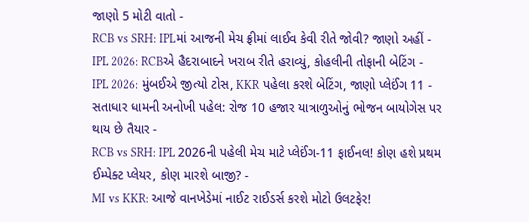જાણો 5 મોટી વાતો -
RCB vs SRH: IPLમાં આજની મેચ ફ્રીમાં લાઈવ કેવી રીતે જોવી? જાણો અહીં -
IPL 2026: RCBએ હૈદરાબાદને ખરાબ રીતે હરાવ્યું, કોહલીની તોફાની બેટિંગ -
IPL 2026: મુંબઈએ જીત્યો ટોસ, KKR પહેલા કરશે બેટિંગ, જાણો પ્લેઈંગ 11 -
સતાધાર ધામની અનોખી પહેલ: રોજ 10 હજાર યાત્રાળુઓનું ભોજન બાયોગેસ પર થાય છે તૈયાર -
RCB vs SRH: IPL 2026ની પહેલી મેચ માટે પ્લેઈંગ-11 ફાઈનલ! કોણ હશે પ્રથમ ઈમ્પેક્ટ પ્લેયર, કોણ મારશે બાજી? -
MI vs KKR: આજે વાનખેડેમાં નાઈટ રાઈડર્સ કરશે મોટો ઉલટફેર!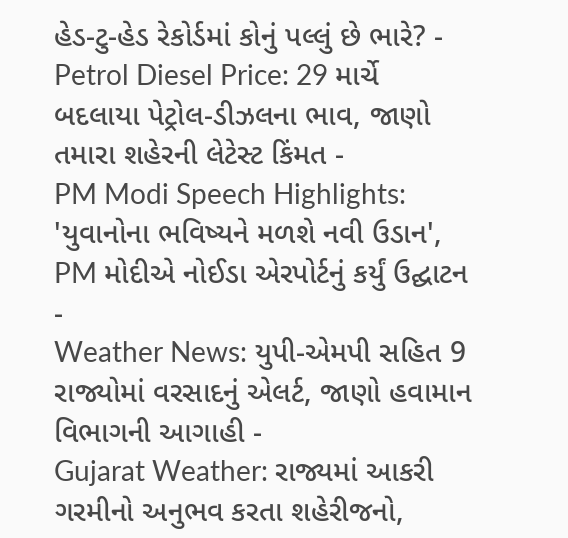હેડ-ટુ-હેડ રેકોર્ડમાં કોનું પલ્લું છે ભારે? -
Petrol Diesel Price: 29 માર્ચે બદલાયા પેટ્રોલ-ડીઝલના ભાવ, જાણો તમારા શહેરની લેટેસ્ટ કિંમત -
PM Modi Speech Highlights: 'યુવાનોના ભવિષ્યને મળશે નવી ઉડાન', PM મોદીએ નોઈડા એરપોર્ટનું કર્યું ઉદ્ઘાટન -
Weather News: યુપી-એમપી સહિત 9 રાજ્યોમાં વરસાદનું એલર્ટ, જાણો હવામાન વિભાગની આગાહી -
Gujarat Weather: રાજ્યમાં આકરી ગરમીનો અનુભવ કરતા શહેરીજનો,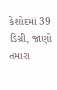કેશોદમાં 39 ડિગ્રી, જાણો તમારા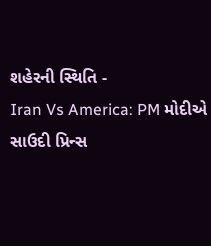શહેરની સ્થિતિ -
Iran Vs America: PM મોદીએ સાઉદી પ્રિન્સ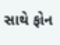સાથે ફોન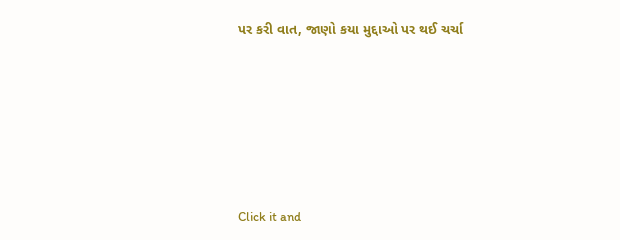પર કરી વાત, જાણો કયા મુદ્દાઓ પર થઈ ચર્ચા






Click it and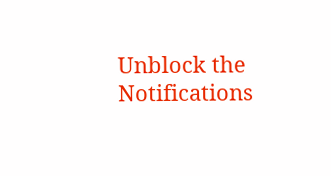Unblock the Notifications